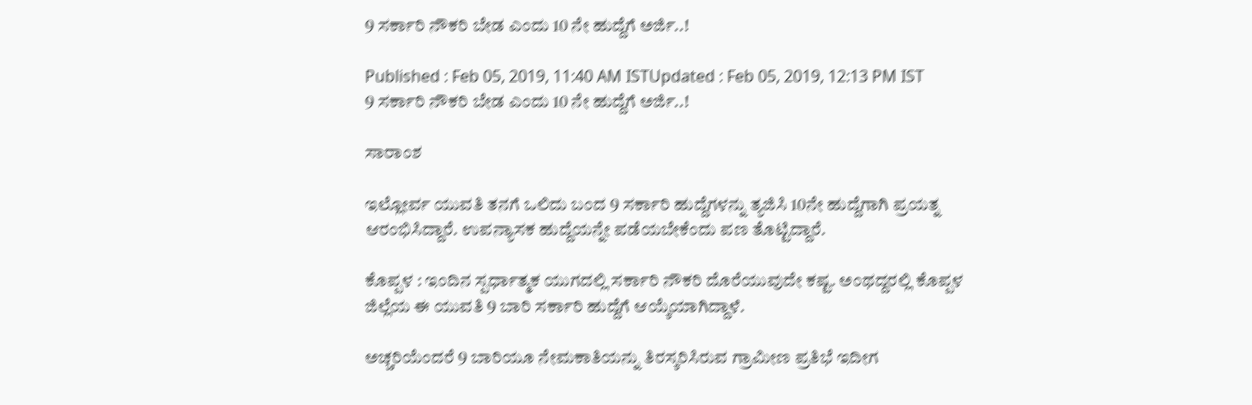9 ಸರ್ಕಾರಿ ನೌಕರಿ ಬೇಡ ಎಂದು 10 ನೇ ಹುದ್ದೆಗೆ ಅರ್ಜಿ..!

Published : Feb 05, 2019, 11:40 AM ISTUpdated : Feb 05, 2019, 12:13 PM IST
9 ಸರ್ಕಾರಿ ನೌಕರಿ ಬೇಡ ಎಂದು 10 ನೇ ಹುದ್ದೆಗೆ ಅರ್ಜಿ..!

ಸಾರಾಂಶ

ಇಲ್ಲೋರ್ವ ಯುವತಿ ತನಗೆ ಒಲಿದು ಬಂದ 9 ಸರ್ಕಾರಿ ಹುದ್ದೆಗಳನ್ನು ತ್ಯಜಿಸಿ 10ನೇ ಹುದ್ದೆಗಾಗಿ ಪ್ರಯತ್ನ ಆರಂಭಿಸಿದ್ದಾರೆ. ಉಪನ್ಯಾಸಕ ಹುದ್ದೆಯನ್ನೇ ಪಡೆಯಬೇಕೆಂದು ಪಣ ತೊಟ್ಟಿದ್ದಾರೆ.

ಕೊಪ್ಪಳ : ಇಂದಿನ ಸ್ಪರ್ಧಾತ್ಮಕ ಯುಗದಲ್ಲಿ ಸರ್ಕಾರಿ ನೌಕರಿ ದೊರೆಯುವುದೇ ಕಷ್ಟ. ಅಂಥದ್ದರಲ್ಲಿ ಕೊಪ್ಪಳ ಜಿಲ್ಲೆಯ ಈ ಯುವತಿ 9 ಬಾರಿ ಸರ್ಕಾರಿ ಹುದ್ದೆಗೆ ಆಯ್ಕೆಯಾಗಿದ್ದಾಳೆ.

ಅಚ್ಚರಿಯೆಂದರೆ 9 ಬಾರಿಯೂ ನೇಮಕಾತಿಯನ್ನು ತಿರಸ್ಕರಿಸಿರುವ ಗ್ರಾಮೀಣ ಪ್ರತಿಭೆ ಇದೀಗ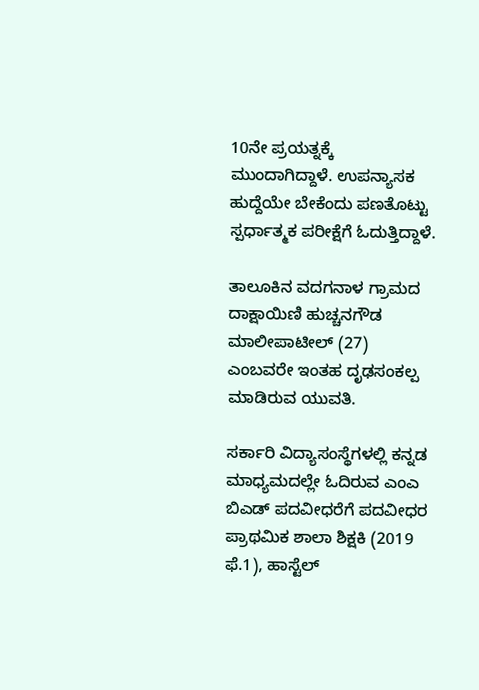10ನೇ ಪ್ರಯತ್ನಕ್ಕೆ ಮುಂದಾಗಿದ್ದಾಳೆ. ಉಪನ್ಯಾಸಕ ಹುದ್ದೆಯೇ ಬೇಕೆಂದು ಪಣತೊಟ್ಟು ಸ್ಪರ್ಧಾತ್ಮಕ ಪರೀಕ್ಷೆಗೆ ಓದುತ್ತಿದ್ದಾಳೆ.

ತಾಲೂಕಿನ ವದಗನಾಳ ಗ್ರಾಮದ ದಾಕ್ಷಾಯಿಣಿ ಹುಚ್ಚನಗೌಡ ಮಾಲೀಪಾಟೀಲ್‌ (27) ಎಂಬವರೇ ಇಂತಹ ದೃಢಸಂಕಲ್ಪ ಮಾಡಿರುವ ಯುವತಿ.

ಸರ್ಕಾರಿ ವಿದ್ಯಾಸಂಸ್ಥೆಗಳಲ್ಲಿ ಕನ್ನಡ ಮಾಧ್ಯಮದಲ್ಲೇ ಓದಿರುವ ಎಂಎ ಬಿಎಡ್‌ ಪದವೀಧರೆಗೆ ಪದವೀಧರ ಪ್ರಾಥಮಿಕ ಶಾಲಾ ಶಿಕ್ಷಕಿ (2019 ಫೆ.1), ಹಾಸ್ಟೆಲ್‌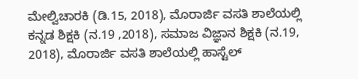ಮೇಲ್ವಿಚಾರಕಿ (ಡಿ.15, 2018), ಮೊರಾರ್ಜಿ ವಸತಿ ಶಾಲೆಯಲ್ಲಿ ಕನ್ನಡ ಶಿಕ್ಷಕಿ (ನ.19 ,2018), ಸಮಾಜ ವಿಜ್ಞಾನ ಶಿಕ್ಷಕಿ (ನ.19, 2018), ಮೊರಾರ್ಜಿ ವಸತಿ ಶಾಲೆಯಲ್ಲಿ ಹಾಸ್ಟೆಲ್‌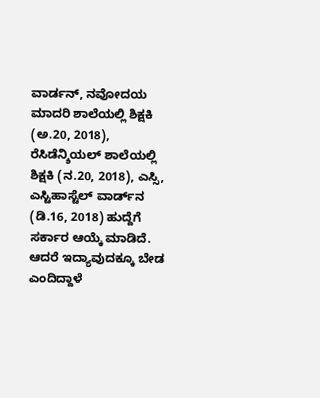ವಾರ್ಡನ್‌, ನವೋದಯ ಮಾದರಿ ಶಾಲೆಯಲ್ಲಿ ಶಿಕ್ಷಕಿ (ಅ.20, 2018), ರೆಸಿಡೆನ್ಶಿಯಲ್‌ ಶಾಲೆಯಲ್ಲಿ ಶಿಕ್ಷಕಿ (ನ.20, 2018), ಎಸ್ಸಿ, ಎಸ್ಟಿಹಾಸ್ಟೆಲ್‌ ವಾರ್ಡ್‌ನ (ಡಿ.16, 2018) ಹುದ್ದೆಗೆ ಸರ್ಕಾರ ಆಯ್ಕೆ ಮಾಡಿದೆ. ಆದರೆ ಇದ್ಯಾವುದಕ್ಕೂ ಬೇಡ ಎಂದಿದ್ದಾಳೆ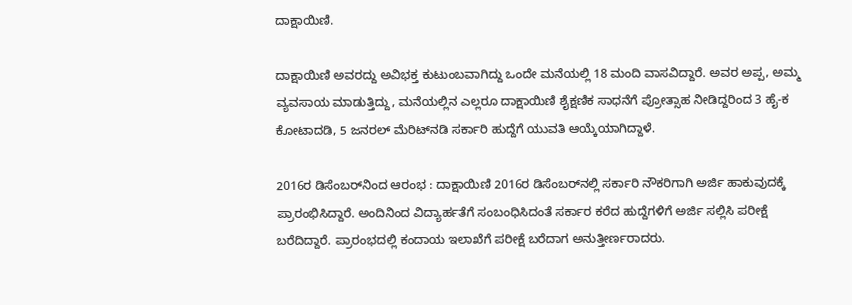ದಾಕ್ಷಾಯಿಣಿ.

ದಾಕ್ಷಾಯಿಣಿ ಅವರದ್ದು ಅವಿಭಕ್ತ ಕುಟುಂಬವಾಗಿದ್ದು ಒಂದೇ ಮನೆಯಲ್ಲಿ 18 ಮಂದಿ ವಾಸವಿದ್ದಾರೆ. ಅವರ ಅಪ್ಪ, ಅಮ್ಮ ವ್ಯವಸಾಯ ಮಾಡುತ್ತಿದ್ದು, ಮನೆಯಲ್ಲಿನ ಎಲ್ಲರೂ ದಾಕ್ಷಾಯಿಣಿ ಶೈಕ್ಷಣಿಕ ಸಾಧನೆಗೆ ಪ್ರೋತ್ಸಾಹ ನೀಡಿದ್ದರಿಂದ 3 ಹೈ-ಕ ಕೋಟಾದಡಿ, 5 ಜನರಲ್‌ ಮೆರಿಟ್‌ನಡಿ ಸರ್ಕಾರಿ ಹುದ್ದೆಗೆ ಯುವತಿ ಆಯ್ಕೆಯಾಗಿದ್ದಾಳೆ.

2016ರ ಡಿಸೆಂಬರ್‌ನಿಂದ ಆರಂಭ : ದಾಕ್ಷಾಯಿಣಿ 2016ರ ಡಿಸೆಂಬರ್‌ನಲ್ಲಿ ಸರ್ಕಾರಿ ನೌಕರಿಗಾಗಿ ಅರ್ಜಿ ಹಾಕುವುದಕ್ಕೆ ಪ್ರಾರಂಭಿಸಿದ್ದಾರೆ. ಅಂದಿನಿಂದ ವಿದ್ಯಾರ್ಹತೆಗೆ ಸಂಬಂಧಿಸಿದಂತೆ ಸರ್ಕಾರ ಕರೆದ ಹುದ್ದೆಗಳಿಗೆ ಅರ್ಜಿ ಸಲ್ಲಿಸಿ ಪರೀಕ್ಷೆ ಬರೆದಿದ್ದಾರೆ. ಪ್ರಾರಂಭದಲ್ಲಿ ಕಂದಾಯ ಇಲಾಖೆಗೆ ಪರೀಕ್ಷೆ ಬರೆದಾಗ ಅನುತ್ತೀರ್ಣರಾದರು.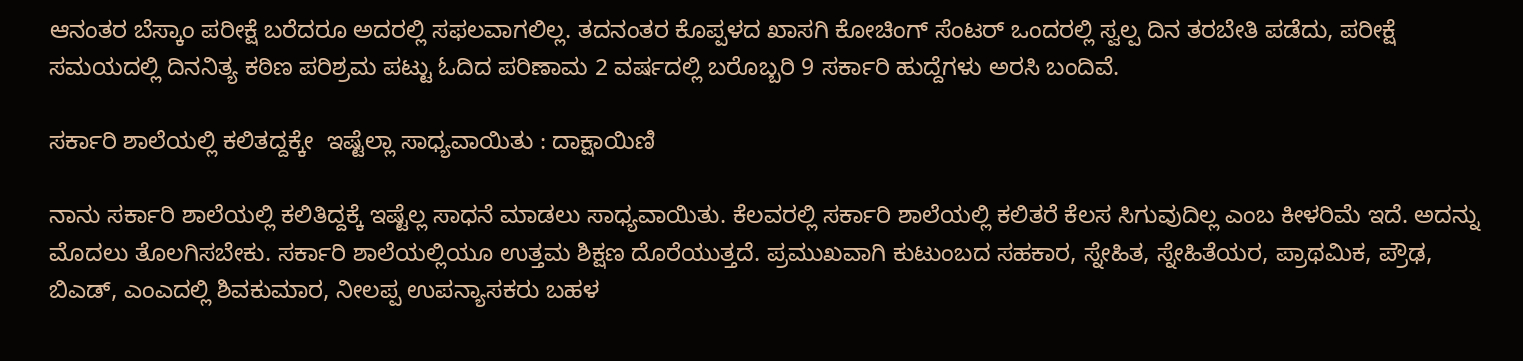ಆನಂತರ ಬೆಸ್ಕಾಂ ಪರೀಕ್ಷೆ ಬರೆದರೂ ಅದರಲ್ಲಿ ಸಫಲವಾಗಲಿಲ್ಲ. ತದನಂತರ ಕೊಪ್ಪಳದ ಖಾಸಗಿ ಕೋಚಿಂಗ್‌ ಸೆಂಟರ್‌ ಒಂದರಲ್ಲಿ ಸ್ವಲ್ಪ ದಿನ ತರಬೇತಿ ಪಡೆದು, ಪರೀಕ್ಷೆ ಸಮಯದಲ್ಲಿ ದಿನನಿತ್ಯ ಕಠಿಣ ಪರಿಶ್ರಮ ಪಟ್ಟು ಓದಿದ ಪರಿಣಾಮ 2 ವರ್ಷದಲ್ಲಿ ಬರೊಬ್ಬರಿ 9 ಸರ್ಕಾರಿ ಹುದ್ದೆಗಳು ಅರಸಿ ಬಂದಿವೆ.

ಸರ್ಕಾರಿ ಶಾಲೆಯಲ್ಲಿ ಕಲಿತದ್ದಕ್ಕೇ  ಇಷ್ಟೆಲ್ಲಾ ಸಾಧ್ಯವಾಯಿತು : ದಾಕ್ಷಾಯಿಣಿ

ನಾನು ಸರ್ಕಾರಿ ಶಾಲೆಯಲ್ಲಿ ಕಲಿತಿದ್ದಕ್ಕೆ ಇಷ್ಟೆಲ್ಲ ಸಾಧನೆ ಮಾಡಲು ಸಾಧ್ಯವಾಯಿತು. ಕೆಲವರಲ್ಲಿ ಸರ್ಕಾರಿ ಶಾಲೆಯಲ್ಲಿ ಕಲಿತರೆ ಕೆಲಸ ಸಿಗುವುದಿಲ್ಲ ಎಂಬ ಕೀಳರಿಮೆ ಇದೆ. ಅದನ್ನು ಮೊದಲು ತೊಲಗಿಸಬೇಕು. ಸರ್ಕಾರಿ ಶಾಲೆಯಲ್ಲಿಯೂ ಉತ್ತಮ ಶಿಕ್ಷಣ ದೊರೆಯುತ್ತದೆ. ಪ್ರಮುಖವಾಗಿ ಕುಟುಂಬದ ಸಹಕಾರ, ಸ್ನೇಹಿತ, ಸ್ನೇಹಿತೆಯರ, ಪ್ರಾಥಮಿಕ, ಪ್ರೌಢ, ಬಿಎಡ್‌, ಎಂಎದಲ್ಲಿ ಶಿವಕುಮಾರ, ನೀಲಪ್ಪ ಉಪನ್ಯಾಸಕರು ಬಹಳ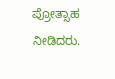ಪ್ರೋತ್ಸಾಹ ನೀಡಿದರು.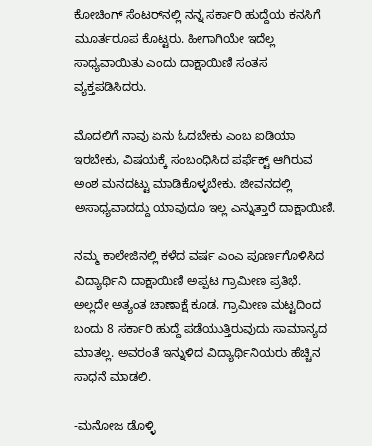ಕೋಚಿಂಗ್‌ ಸೆಂಟರ್‌ನಲ್ಲಿ ನನ್ನ ಸರ್ಕಾರಿ ಹುದ್ದೆಯ ಕನಸಿಗೆ ಮೂರ್ತರೂಪ ಕೊಟ್ಟರು. ಹೀಗಾಗಿಯೇ ಇದೆಲ್ಲ ಸಾಧ್ಯವಾಯಿತು ಎಂದು ದಾಕ್ಷಾಯಿಣಿ ಸಂತಸ ವ್ಯಕ್ತಪಡಿಸಿದರು.

ಮೊದಲಿಗೆ ನಾವು ಏನು ಓದಬೇಕು ಎಂಬ ಐಡಿಯಾ ಇರಬೇಕು, ವಿಷಯಕ್ಕೆ ಸಂಬಂಧಿಸಿದ ಪರ್ಫೆಕ್ಟ್ ಆಗಿರುವ ಅಂಶ ಮನದಟ್ಟು ಮಾಡಿಕೊಳ್ಳಬೇಕು. ಜೀವನದಲ್ಲಿ ಅಸಾಧ್ಯವಾದದ್ದು ಯಾವುದೂ ಇಲ್ಲ ಎನ್ನುತ್ತಾರೆ ದಾಕ್ಷಾಯಿಣಿ.

ನಮ್ಮ ಕಾಲೇಜಿನಲ್ಲಿ ಕಳೆದ ವರ್ಷ ಎಂಎ ಪೂರ್ಣಗೊಳಿಸಿದ ವಿದ್ಯಾರ್ಥಿನಿ ದಾಕ್ಷಾಯಿಣಿ ಅಪ್ಪಟ ಗ್ರಾಮೀಣ ಪ್ರತಿಭೆ. ಅಲ್ಲದೇ ಅತ್ಯಂತ ಚಾಣಾಕ್ಷೆ ಕೂಡ. ಗ್ರಾಮೀಣ ಮಟ್ಟದಿಂದ ಬಂದು 8 ಸರ್ಕಾರಿ ಹುದ್ದೆ ಪಡೆಯುತ್ತಿರುವುದು ಸಾಮಾನ್ಯದ ಮಾತಲ್ಲ. ಅವರಂತೆ ಇನ್ನುಳಿದ ವಿದ್ಯಾರ್ಥಿನಿಯರು ಹೆಚ್ಚಿನ ಸಾಧನೆ ಮಾಡಲಿ.

-ಮನೋಜ ಡೊಳ್ಳಿ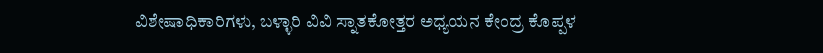ವಿಶೇಷಾಧಿಕಾರಿಗಳು, ಬಳ್ಳಾರಿ ವಿವಿ ಸ್ನಾತಕೋತ್ತರ ಅಧ್ಯಯನ ಕೇಂದ್ರ ಕೊಪ್ಪಳ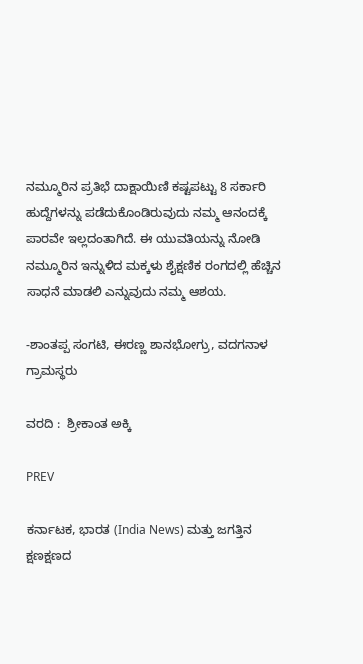ನಮ್ಮೂರಿನ ಪ್ರತಿಭೆ ದಾಕ್ಷಾಯಿಣಿ ಕಷ್ಟಪಟ್ಟು 8 ಸರ್ಕಾರಿ ಹುದ್ದೆಗಳನ್ನು ಪಡೆದುಕೊಂಡಿರುವುದು ನಮ್ಮ ಆನಂದಕ್ಕೆ ಪಾರವೇ ಇಲ್ಲದಂತಾಗಿದೆ. ಈ ಯುವತಿಯನ್ನು ನೋಡಿ ನಮ್ಮೂರಿನ ಇನ್ನುಳಿದ ಮಕ್ಕಳು ಶೈಕ್ಷಣಿಕ ರಂಗದಲ್ಲಿ ಹೆಚ್ಚಿನ ಸಾಧನೆ ಮಾಡಲಿ ಎನ್ನುವುದು ನಮ್ಮ ಆಶಯ.

-ಶಾಂತಪ್ಪ ಸಂಗಟಿ, ಈರಣ್ಣ ಶಾನಭೋಗ್ರು, ವದಗನಾಳ ಗ್ರಾಮಸ್ಥರು

ವರದಿ :  ಶ್ರೀಕಾಂತ ಅಕ್ಕಿ

PREV

ಕರ್ನಾಟಕ, ಭಾರತ (India News) ಮತ್ತು ಜಗತ್ತಿನ ಕ್ಷಣಕ್ಷಣದ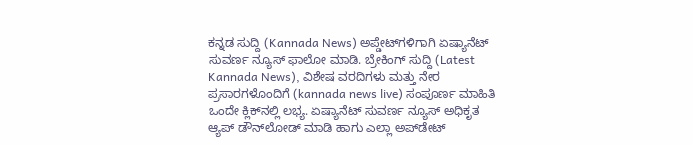ಕನ್ನಡ ಸುದ್ದಿ (Kannada News) ಅಪ್ಡೇಟ್‌ಗಳಿಗಾಗಿ ಏಷ್ಯಾನೆಟ್ ಸುವರ್ಣ ನ್ಯೂಸ್‌ ಫಾಲೋ ಮಾಡಿ. ಬ್ರೇಕಿಂಗ್ ಸುದ್ದಿ (Latest Kannada News), ವಿಶೇಷ ವರದಿಗಳು ಮತ್ತು ನೇರ ಪ್ರಸಾರಗಳೊಂದಿಗೆ (kannada news live) ಸಂಪೂರ್ಣ ಮಾಹಿತಿ ಒಂದೇ ಕ್ಲಿಕ್‌ನಲ್ಲಿ ಲಭ್ಯ. ಏಷ್ಯಾನೆಟ್ ಸುವರ್ಣ ನ್ಯೂಸ್ ಅಧಿಕೃತ ಆ್ಯಪ್ ಡೌನ್‌ಲೋಡ್ ಮಾಡಿ ಹಾಗು ಎಲ್ಲಾ ಅಪ್‌ಡೇಟ್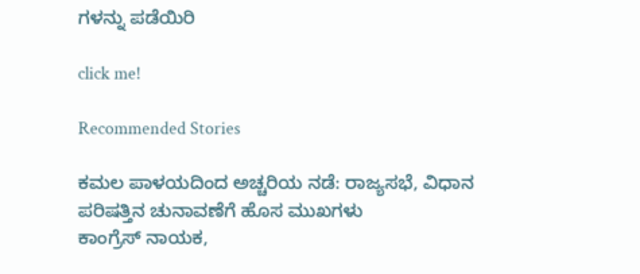ಗಳನ್ನು ಪಡೆಯಿರಿ

click me!

Recommended Stories

ಕಮಲ ಪಾಳಯದಿಂದ ಅಚ್ಚರಿಯ ನಡೆ: ರಾಜ್ಯಸಭೆ, ವಿಧಾನ ಪರಿಷತ್ತಿನ ಚುನಾವಣೆಗೆ ಹೊಸ ಮುಖಗಳು
ಕಾಂಗ್ರೆಸ್ ನಾಯಕ,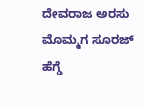ದೇವರಾಜ ಅರಸು ಮೊಮ್ಮಗ ಸೂರಜ್ ಹೆಗ್ಡೆ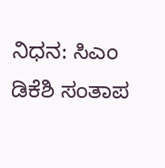ನಿಧನ: ಸಿಎಂ ಡಿಕೆಶಿ ಸಂತಾಪ